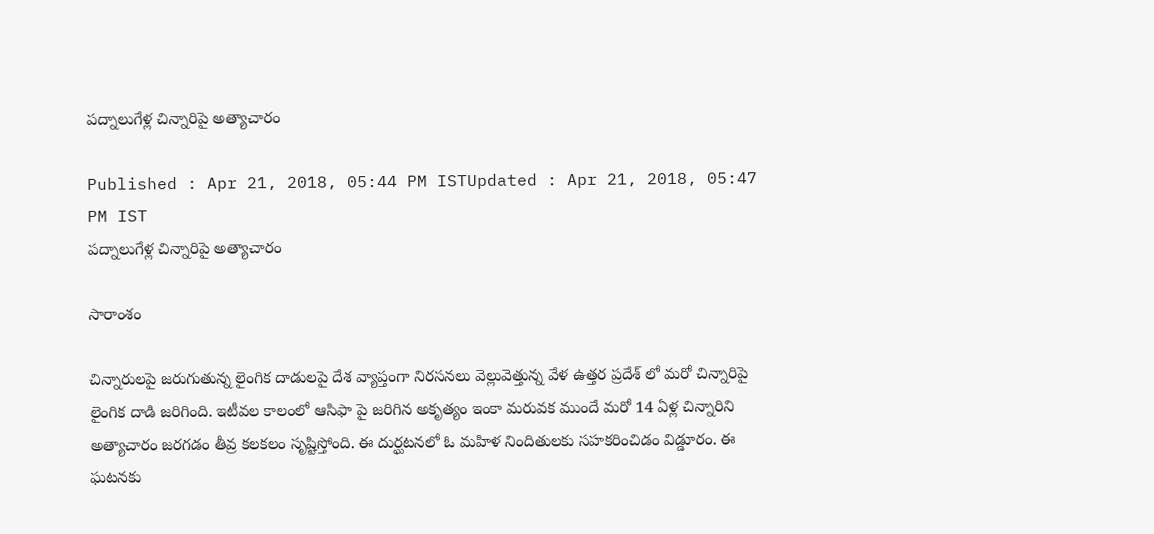పద్నాలుగేళ్ల చిన్నారిపై అత్యాచారం

Published : Apr 21, 2018, 05:44 PM ISTUpdated : Apr 21, 2018, 05:47 PM IST
పద్నాలుగేళ్ల చిన్నారిపై అత్యాచారం

సారాంశం

చిన్నారులపై జరుగుతున్న లైంగిక దాడులపై దేశ వ్యాప్తంగా నిరసనలు వెల్లువెత్తున్న వేళ ఉత్తర ప్రదేశ్ లో మరో చిన్నారిపై లైంగిక దాడి జరిగింది. ఇటీవల కాలంలో ఆసిఫా పై జరిగిన అకృత్యం ఇంకా మరువక ముందే మరో 14 ఏళ్ల చిన్నారిని అత్యాచారం జరగడం తీవ్ర కలకలం సృష్టిస్తోంది. ఈ దుర్ఘటనలో ఓ మహిళ నిందితులకు సహకరించిడం విడ్డూరం. ఈ ఘటనకు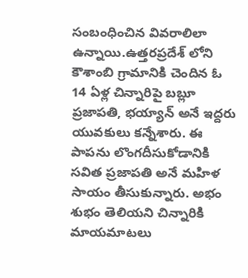సంబంధించిన వివరాలిలా ఉన్నాయి.ఉత్తరప్రదేశ్ లోని కౌశాంబి గ్రామానికి చెందిన ఓ 14 ఏళ్ల చిన్నారిపై బబ్లూ ప్రజాపతి, భయ్యాన్ అనే ఇద్దరు యువకులు కన్నేశారు. ఈ పాపను లొంగదీసుకోడానికి సవిత ప్రజాపతి అనే మహిళ సాయం తీసుకున్నారు. అభం శుభం తెలియని చిన్నారికి మాయమాటలు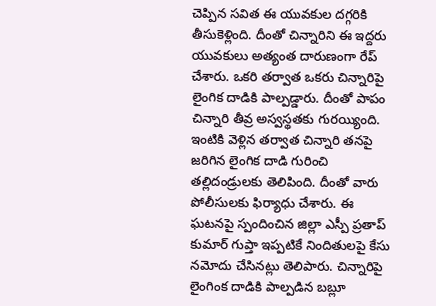చెప్పిన సవిత ఈ యువకుల దగ్గరికి తీసుకెళ్లింది. దీంతో చిన్నారిని ఈ ఇద్దరు యువకులు అత్యంత దారుణంగా రేప్ చేశారు. ఒకరి తర్వాత ఒకరు చిన్నారిపై లైంగిక దాడికి పాల్పడ్డారు. దీంతో పాపం చిన్నారి తీవ్ర అస్వస్థతకు గురయ్యింది. ఇంటికి వెళ్లిన తర్వాత చిన్నారి తనపై జరిగిన లైంగిక దాడి గురించి తల్లిదండ్రులకు తెలిపింది. దీంతో వారు పోలీసులకు ఫిర్యాధు చేశారు. ఈ ఘటనపై స్పందించిన జిల్లా ఎస్పీ ప్రతాప్ కుమార్ గుప్తా ఇప్పటికే నిందితులపై కేసు నమోదు చేసినట్లు తెలిపారు. చిన్నారిపై లైంగింక దాడికి పాల్పడిన బబ్లూ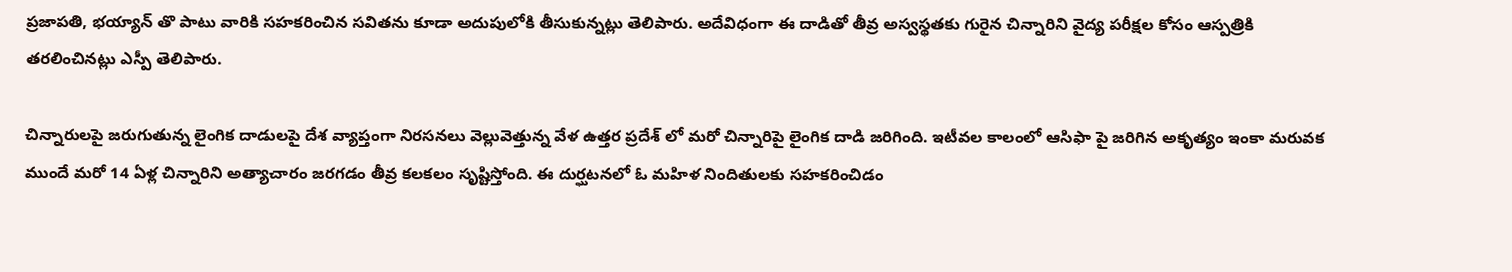ప్రజాపతి, భయ్యాన్ తొ పాటు వారికి సహకరించిన సవితను కూడా అదుపులోకి తీసుకున్నట్లు తెలిపారు. అదేవిధంగా ఈ దాడితో తీవ్ర అస్వస్థతకు గురైన చిన్నారిని వైద్య పరీక్షల కోసం ఆస్పత్రికి తరలించినట్లు ఎస్పీ తెలిపారు.

చిన్నారులపై జరుగుతున్న లైంగిక దాడులపై దేశ వ్యాప్తంగా నిరసనలు వెల్లువెత్తున్న వేళ ఉత్తర ప్రదేశ్ లో మరో చిన్నారిపై లైంగిక దాడి జరిగింది. ఇటీవల కాలంలో ఆసిఫా పై జరిగిన అకృత్యం ఇంకా మరువక ముందే మరో 14 ఏళ్ల చిన్నారిని అత్యాచారం జరగడం తీవ్ర కలకలం సృష్టిస్తోంది. ఈ దుర్ఘటనలో ఓ మహిళ నిందితులకు సహకరించిడం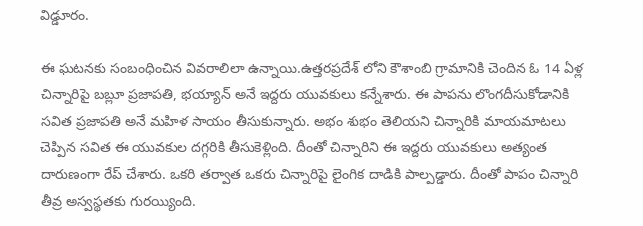విడ్డూరం.

ఈ ఘటనకు సంబంధించిన వివరాలిలా ఉన్నాయి.ఉత్తరప్రదేశ్ లోని కౌశాంబి గ్రామానికి చెందిన ఓ 14 ఏళ్ల చిన్నారిపై బబ్లూ ప్రజాపతి, భయ్యాన్ అనే ఇద్దరు యువకులు కన్నేశారు. ఈ పాపను లొంగదీసుకోడానికి సవిత ప్రజాపతి అనే మహిళ సాయం తీసుకున్నారు. అభం శుభం తెలియని చిన్నారికి మాయమాటలు చెప్పిన సవిత ఈ యువకుల దగ్గరికి తీసుకెళ్లింది. దీంతో చిన్నారిని ఈ ఇద్దరు యువకులు అత్యంత దారుణంగా రేప్ చేశారు. ఒకరి తర్వాత ఒకరు చిన్నారిపై లైంగిక దాడికి పాల్పడ్డారు. దీంతో పాపం చిన్నారి తీవ్ర అస్వస్థతకు గురయ్యింది.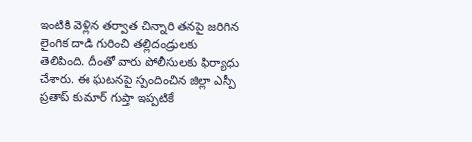ఇంటికి వెళ్లిన తర్వాత చిన్నారి తనపై జరిగిన లైంగిక దాడి గురించి తల్లిదండ్రులకు తెలిపింది. దీంతో వారు పోలీసులకు ఫిర్యాధు చేశారు. ఈ ఘటనపై స్పందించిన జిల్లా ఎస్పీ ప్రతాప్ కుమార్ గుప్తా ఇప్పటికే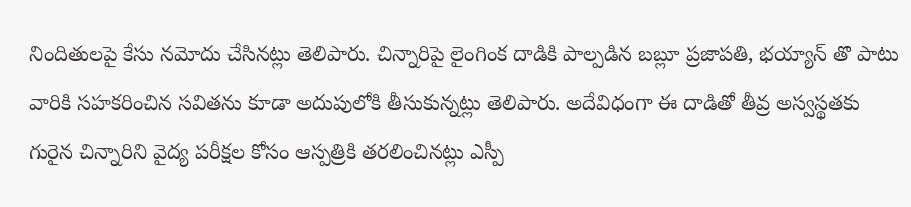నిందితులపై కేసు నమోదు చేసినట్లు తెలిపారు. చిన్నారిపై లైంగింక దాడికి పాల్పడిన బబ్లూ ప్రజాపతి, భయ్యాన్ తొ పాటు వారికి సహకరించిన సవితను కూడా అదుపులోకి తీసుకున్నట్లు తెలిపారు. అదేవిధంగా ఈ దాడితో తీవ్ర అస్వస్థతకు గురైన చిన్నారిని వైద్య పరీక్షల కోసం ఆస్పత్రికి తరలించినట్లు ఎస్పీ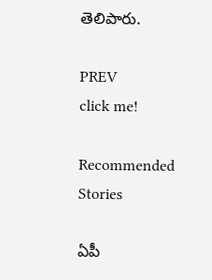తెలిపారు.

PREV
click me!

Recommended Stories

ఏపీ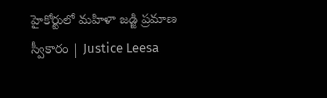హైకోర్టులో మహిళా జడ్జి ప్రమాణ స్వీకారం | Justice Leesa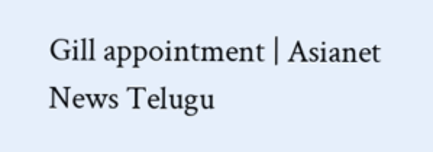Gill appointment | Asianet News Telugu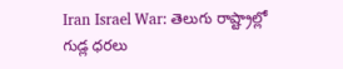Iran Israel War: తెలుగు రాష్ట్రాల్లో గుడ్ల ధరలు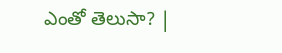ఎంతో తెలుసా? |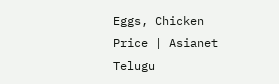Eggs, Chicken Price | Asianet Telugu